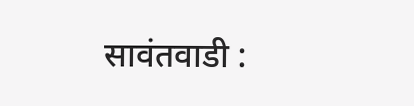सावंतवाडी :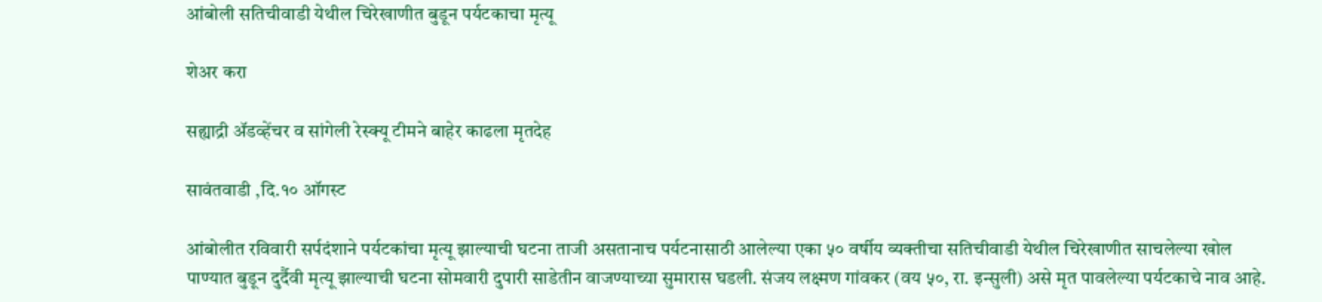आंबोली सतिचीवाडी येथील चिरेखाणीत बुडून पर्यटकाचा मृत्यू

शेअर करा

सह्याद्री ॲडव्हेंचर व सांगेली रेस्क्यू टीमने बाहेर काढला मृतदेह

सावंतवाडी ,दि.१० ऑगस्ट

आंबोलीत रविवारी सर्पदंशाने पर्यटकांचा मृत्यू झाल्याची घटना ताजी असतानाच पर्यटनासाठी आलेल्या एका ५० वर्षीय व्यक्तीचा सतिचीवाडी येथील चिरेखाणीत साचलेल्या खोल पाण्यात बुडून दुर्दैवी मृत्यू झाल्याची घटना सोमवारी दुपारी साडेतीन वाजण्याच्या सुमारास घडली. संजय लक्ष्मण गांवकर (वय ५०, रा. इन्सुली) असे मृत पावलेल्या पर्यटकाचे नाव आहे.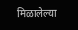मिळालेल्या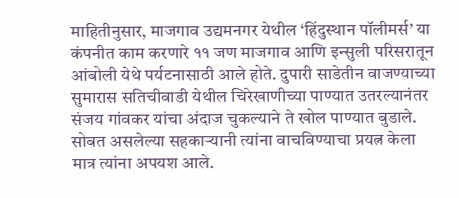माहितीनुसार, माजगाव उद्यमनगर येथील ‘हिंदुस्थान पॉलीमर्स’ या कंपनीत काम करणारे ११ जण माजगाव आणि इन्सुली परिसरातून आंबोली येथे पर्यटनासाठी आले होते. दुपारी साडेतीन वाजण्याच्या सुमारास सतिचीवाडी येथील चिरेखाणीच्या पाण्यात उतरल्यानंतर संजय गांवकर यांचा अंदाज चुकल्याने ते खोल पाण्यात बुडाले. सोबत असलेल्या सहकाऱ्यानी त्यांना वाचविण्याचा प्रयत्न केला मात्र त्यांना अपयश आले.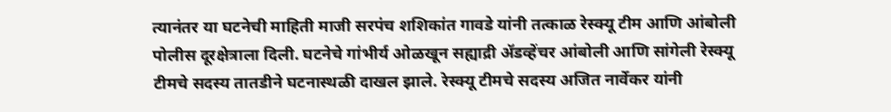त्यानंतर या घटनेची माहिती माजी सरपंच शशिकांत गावडे यांनी तत्काळ रेस्क्यू टीम आणि आंबोली पोलीस दूरक्षेत्राला दिली. घटनेचे गांभीर्य ओळखून सह्याद्री ॲडव्हेंचर आंबोली आणि सांगेली रेस्क्यू टीमचे सदस्य तातडीने घटनास्थळी दाखल झाले. रेस्क्यू टीमचे सदस्य अजित नार्वेकर यांनी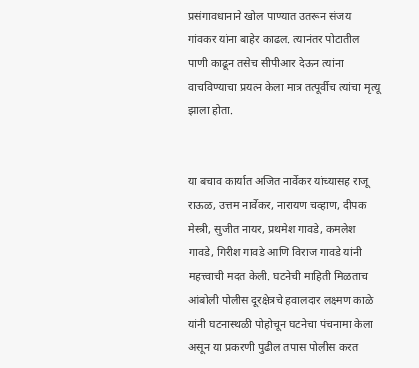प्रसंगावधानाने खोल पाण्यात उतरून संजय गांवकर यांना बाहेर काढल. त्यानंतर पोटातील पाणी काढून तसेच सीपीआर देऊन त्यांना वाचविण्याचा प्रयत्न केला मात्र तत्पूर्वीच त्यांचा मृत्यू झाला होता.


या बचाव कार्यात अजित नार्वेकर यांच्यासह राजू राऊळ, उत्तम नार्वेकर, नारायण चव्हाण, दीपक मेस्त्री, सुजीत नायर, प्रथमेश गावडे, कमलेश गावडे, गिरीश गावडे आणि विराज गावडे यांनी महत्त्वाची मदत केली. घटनेची माहिती मिळताच आंबोली पोलीस दूरक्षेत्रचे हवालदार लक्ष्मण काळे यांनी घटनास्थळी पोहोचून घटनेचा पंचनामा केला असून या प्रकरणी पुढील तपास पोलीस करत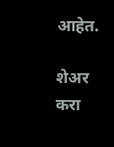आहेत.

शेअर करा